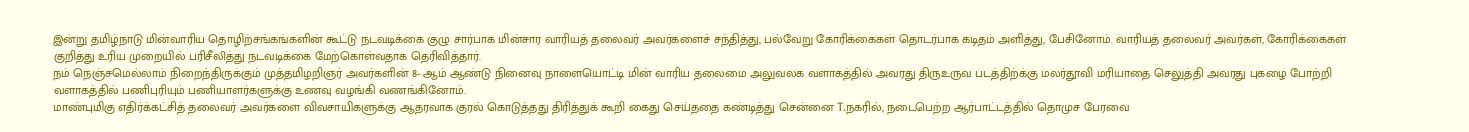இன்று தமிழ்நாடு மின்வாரிய தொழிற்சங்கங்களின் கூட்டு நடவடிக்கை குழு சார்பாக மின்சார வாரியத் தலைவர் அவர்களைச் சந்தித்து, பல்வேறு கோரிக்கைகள் தொடர்பாக கடிதம் அளித்து, பேசினோம். வாரியத் தலைவர் அவர்கள், கோரிக்கைகள் குறித்து உரிய முறையில் பரிசீலித்து நடவடிக்கை மேற்கொள்வதாக தெரிவித்தார்.
நம் நெஞ்சமெல்லாம் நிறைந்திருக்கும் முத்தமிழறிஞர் அவர்களின் 8- ஆம் ஆண்டு நினைவு நாளையொட்டி மின் வாரிய தலைமை அலுவலக வளாகத்தில் அவரது திருஉருவ படத்திற்க்கு மலர்தூவி மரியாதை செலுத்தி அவரது புகழை போற்றி வளாகத்தில் பணிபுரியும் பணியாளர்களுக்கு உணவு வழங்கி வணங்கினோம்.
மாண்புமிகு எதிர்க்கட்சித் தலைவர் அவர்களை விவசாயிகளுக்கு ஆதரவாக குரல் கொடுத்தது திரித்துக் கூறி கைது செய்ததை கண்டித்து சென்னை T.நகரில், நடைபெற்ற ஆர்பாட்டத்தில் தொமுச பேரவை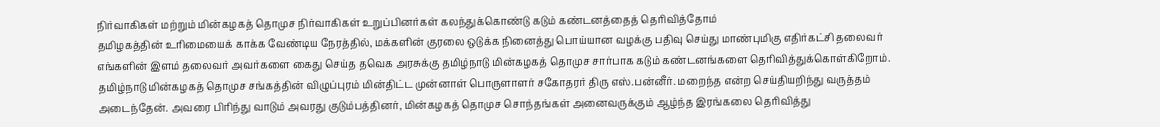நிர்வாகிகள் மற்றும் மின்கழகத் தொமுச நிர்வாகிகள் உறுப்பினர்கள் கலந்துக்கொண்டு கடும் கண்டனத்தைத் தெரிவித்தோம்
தமிழகத்தின் உரிமையைக் காக்க வேண்டிய நேரத்தில், மக்களின் குரலை ஒடுக்க நினைத்து பொய்யான வழக்கு பதிவு செய்து மாண்புமிகு எதிர்கட்சி தலைவர் எங்களின் இளம் தலைவர் அவர்களை கைது செய்த தவெக அரசுக்கு தமிழ்நாடு மின்கழகத் தொமுச சார்பாக கடும் கண்டனங்களை தெரிவித்துக்கொள்கிறோம்.
தமிழ்நாடு மின்கழகத் தொமுச சங்கத்தின் விழுப்புரம் மின்திட்ட முன்னாள் பொருளாளர் சகோதரர் திரு எஸ்.பன்னீர். மறைந்த என்ற செய்தியறிந்து வருத்தம் அடைந்தேன். அவரை பிரிந்து வாடும் அவரது குடும்பத்தினர், மின்கழகத் தொமுச சொந்தங்கள் அனைவருக்கும் ஆழ்ந்த இரங்கலை தெரிவித்து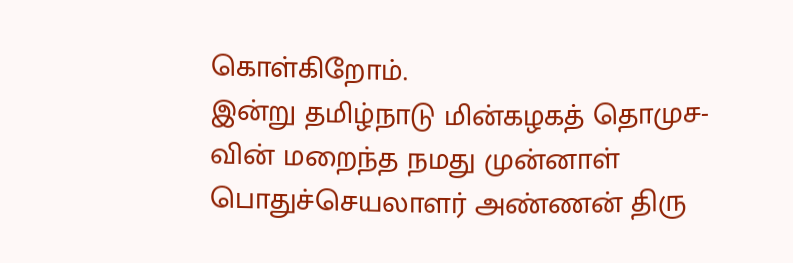கொள்கிறோம்.
இன்று தமிழ்நாடு மின்கழகத் தொமுச-வின் மறைந்த நமது முன்னாள் பொதுச்செயலாளர் அண்ணன் திரு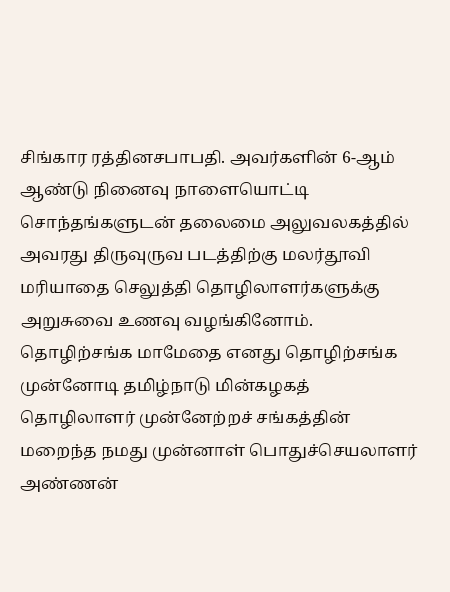சிங்கார ரத்தினசபாபதி. அவர்களின் 6-ஆம் ஆண்டு நினைவு நாளையொட்டி சொந்தங்களுடன் தலைமை அலுவலகத்தில் அவரது திருவுருவ படத்திற்கு மலர்தூவி மரியாதை செலுத்தி தொழிலாளர்களுக்கு அறுசுவை உணவு வழங்கினோம்.
தொழிற்சங்க மாமேதை எனது தொழிற்சங்க முன்னோடி தமிழ்நாடு மின்கழகத் தொழிலாளர் முன்னேற்றச் சங்கத்தின் மறைந்த நமது முன்னாள் பொதுச்செயலாளர் அண்ணன்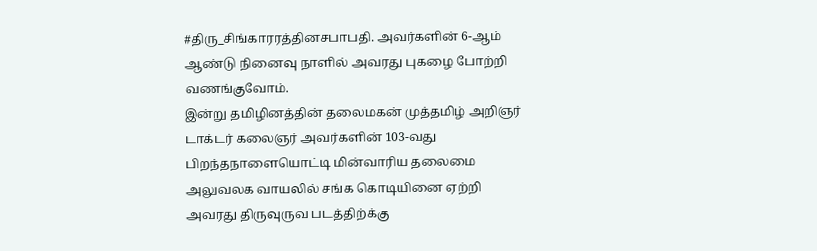#திரு_சிங்காரரத்தினசபாபதி. அவர்களின் 6-ஆம் ஆண்டு நினைவு நாளில் அவரது புகழை போற்றி வணங்குவோம்.
இன்று தமிழினத்தின் தலைமகன் முத்தமிழ் அறிஞர் டாக்டர் கலைஞர் அவர்களின் 103-வது பிறந்தநாளையொட்டி மின்வாரிய தலைமை அலுவலக வாயலில் சங்க கொடியினை ஏற்றி அவரது திருவுருவ படத்திற்க்கு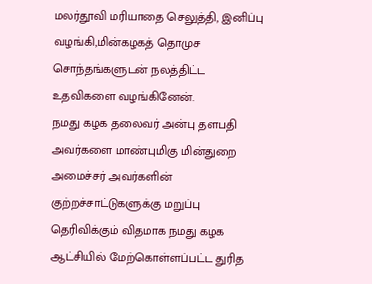மலர்தூவி மரியாதை செலுத்தி, இனிப்பு வழங்கி,மின்கழகத் தொமுச சொந்தங்களுடன் நலத்திட்ட உதவிகளை வழங்கினேன்.
நமது கழக தலைவர் அன்பு தளபதி அவர்களை மாண்புமிகு மின்துறை அமைச்சர் அவர்களின் குற்றச்சாட்டுகளுக்கு மறுப்பு தெரிவிக்கும் விதமாக நமது கழக ஆட்சியில் மேற்கொள்ளப்பட்ட துரித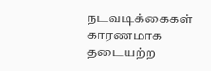நடவடிக்கைகள் காரணமாக தடையற்ற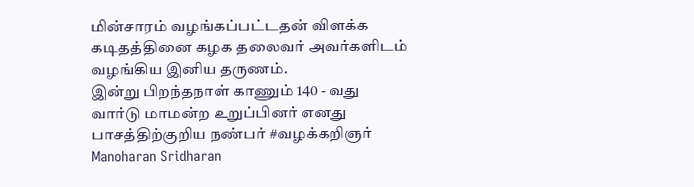மின்சாரம் வழங்கப்பட்டதன் விளக்க கடிதத்தினை கழக தலைவர் அவர்களிடம் வழங்கிய இனிய தருணம்.
இன்று பிறந்தநாள் காணும் 140 - வது வார்டு மாமன்ற உறுப்பினர் எனது பாசத்திற்குறிய நண்பர் #வழக்கறிஞர் Manoharan Sridharan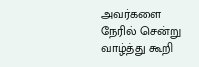அவர்களை நேரில் சென்று வாழ்த்து கூறி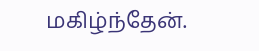மகிழ்ந்தேன்.